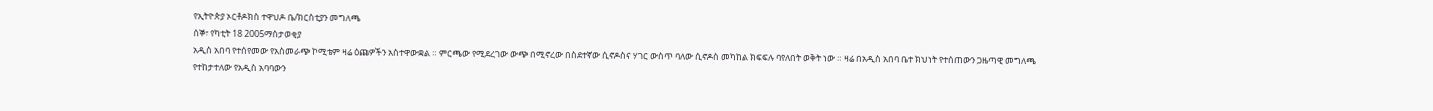የኢትዮጵያ ኦርቶዶክስ ተዋህዶ ቤ/ክርስቲያን መግለጫ
ሰኞ፣ የካቲት 18 2005ማስታወቂያ
አዲስ አበባ የተሰየመው የአስመራጭ ኮሚቴም ዛሬ ዕጩዎችን አስተዋውቋል ። ምርጫው የሚደረገው ውጭ በሚኖረው በስደተኛው ሲኖዶስና ሃገር ውስጥ ባለው ሲኖዶስ መካከል ክፍፍሉ ባየለበት ወቅት ነው ። ዛሬ በአዲስ አበባ ቤተ ክህነት የተሰጠውን ጋዜጣዊ መግለጫ የተከታተለው የአዲስ አባባውን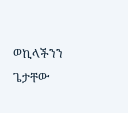ወኪላችንን ጌታቸው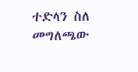ተድላን ስለ መግለጫው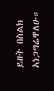ይዘት በስልክ አነጋግሬዋለሁ።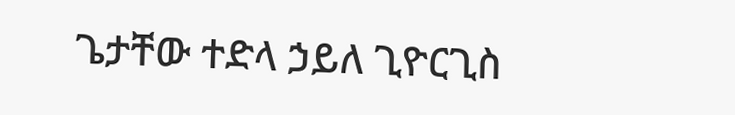ጌታቸው ተድላ ኃይለ ጊዮርጊስ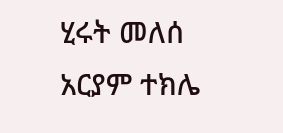ሂሩት መለሰ
አርያም ተክሌ